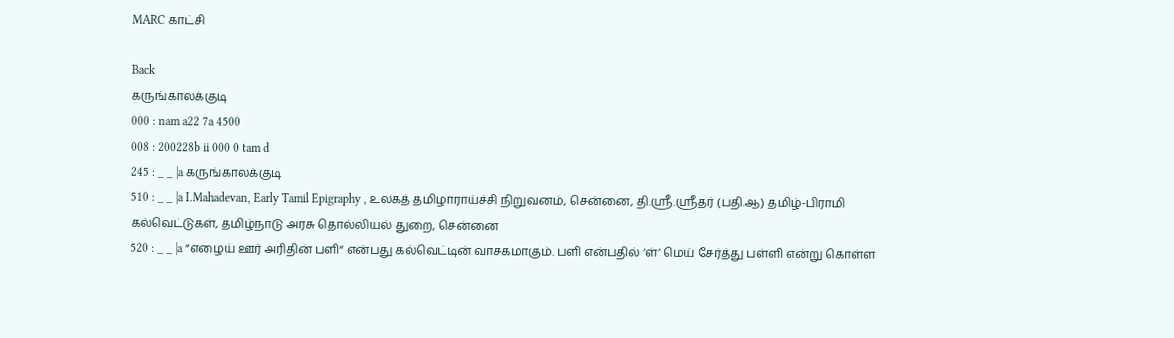MARC காட்சி

Back
கருங்காலக்குடி
000 : nam a22 7a 4500
008 : 200228b ii 000 0 tam d
245 : _ _ |a கருங்காலக்குடி
510 : _ _ |a I.Mahadevan, Early Tamil Epigraphy , உலகத் தமிழாராய்ச்சி நிறுவனம், சென்னை, தி.ஸ்ரீ.ஸ்ரீதர் (பதி.ஆ) தமிழ்-பிராமி கல்வெட்டுகள், தமிழ்நாடு அரசு தொல்லியல் துறை, சென்னை
520 : _ _ |a “எழைய் ஊர் அரிதின் பளி“ என்பது கல்வெட்டின் வாசகமாகும். பளி என்பதில் ‘ள்’ மெய் சேர்த்து பள்ளி என்று கொள்ள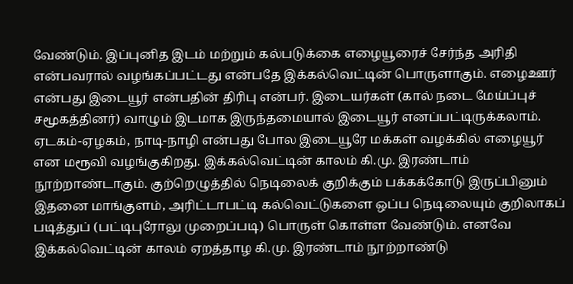வேண்டும். இப்புனித இடம் மற்றும் கல்படுக்கை எழையூரைச் சேர்ந்த அரிதி என்பவரால் வழங்கப்பட்டது என்பதே இக்கல்வெட்டின் பொருளாகும். எழைஊர் என்பது இடையூர் என்பதின் திரிபு என்பர். இடையர்கள் (கால் நடை மேய்ப்புச் சமூகத்தினர்) வாழும் இடமாக இருந்தமையால் இடையூர் எனப்பட்டிருக்கலாம். ஏடகம்-ஏழகம், நாடி-நாழி என்பது போல இடையூரே மக்கள் வழக்கில் எழையூர் என மரூவி வழங்குகிறது. இக்கல்வெட்டின் காலம் கி.மு. இரண்டாம் நூற்றாண்டாகும். குற்றெழுத்தில் நெடிலைக் குறிக்கும் பக்கக்கோடு இருப்பினும் இதனை மாங்குளம், அரிட்டாபட்டி கல்வெட்டுகளை ஒப்ப நெடிலையும் குறிலாகப் படித்துப் (பட்டிபுரோலு முறைப்படி) பொருள் கொள்ள வேண்டும். எனவே இக்கல்வெட்டின் காலம் ஏறத்தாழ கி.மு. இரண்டாம் நூற்றாண்டு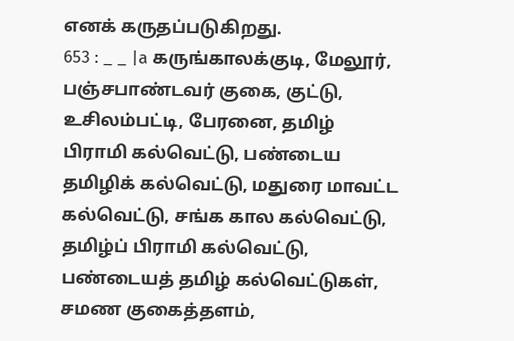எனக் கருதப்படுகிறது.
653 : _ _ |a கருங்காலக்குடி, மேலூர், பஞ்சபாண்டவர் குகை, குட்டு, உசிலம்பட்டி, பேரனை, தமிழ் பிராமி கல்வெட்டு, பண்டைய தமிழிக் கல்வெட்டு, மதுரை மாவட்ட கல்வெட்டு, சங்க கால கல்வெட்டு, தமிழ்ப் பிராமி கல்வெட்டு, பண்டையத் தமிழ் கல்வெட்டுகள், சமண குகைத்தளம்,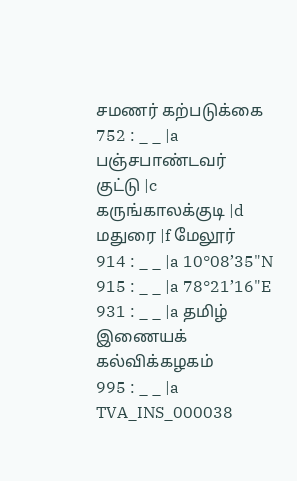சமணர் கற்படுக்கை
752 : _ _ |a பஞ்சபாண்டவர் குட்டு |c கருங்காலக்குடி |d மதுரை |f மேலூர்
914 : _ _ |a 10°08’35"N
915 : _ _ |a 78°21’16"E
931 : _ _ |a தமிழ் இணையக் கல்விக்கழகம்
995 : _ _ |a TVA_INS_000038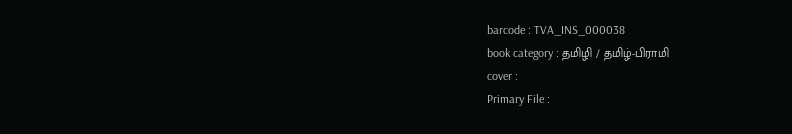barcode : TVA_INS_000038
book category : தமிழி / தமிழ்-பிராமி
cover :
Primary File :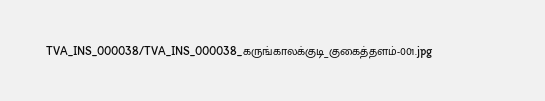TVA_INS_000038/TVA_INS_000038_கருங்காலக்குடி_குகைத்தளம்-001.jpg